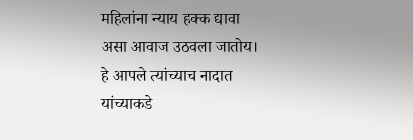महिलांना न्याय हक्क द्यावा
असा आवाज उठवला जातोय।
हे आपले त्यांच्याच नादात
यांच्याकडे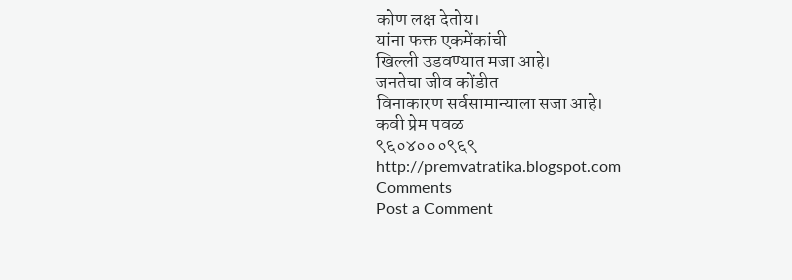कोण लक्ष देतोय।
यांना फक्त एकमेंकांची
खिल्ली उडवण्यात मजा आहे।
जनतेचा जीव कोंडीत
विनाकारण सर्वसामान्याला सजा आहे।
कवी प्रेम पवळ
९६०४०००९६९
http://premvatratika.blogspot.com
Comments
Post a Comment